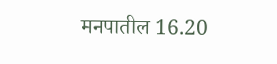मनपातील 16.20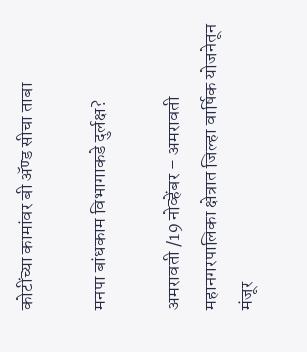कोटींच्या कामांवर बी अ‍ॅण्ड सीचा ताबा

मनपा बांधकाम विभागाकडे दुर्लक्ष?

अमरावती /19 नोव्हेंबर – अमरावती महानगरपालिका क्षेत्रात जिल्हा वार्षिक योजनेतून मंजूर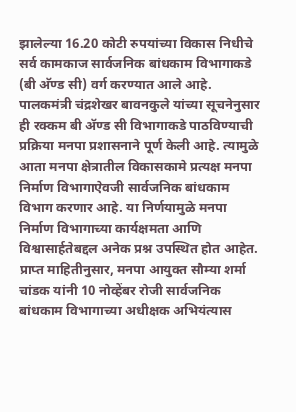झालेल्या 16.20 कोटी रुपयांच्या विकास निधीचे सर्व कामकाज सार्वजनिक बांधकाम विभागाकडे (बी अ‍ॅण्ड सी) वर्ग करण्यात आले आहे. पालकमंत्री चंद्रशेखर बावनकुले यांच्या सूचनेनुसार ही रक्कम बी अ‍ॅण्ड सी विभागाकडे पाठविण्याची प्रक्रिया मनपा प्रशासनाने पूर्ण केली आहे. त्यामुळे आता मनपा क्षेत्रातील विकासकामे प्रत्यक्ष मनपा निर्माण विभागाऐवजी सार्वजनिक बांधकाम विभाग करणार आहे. या निर्णयामुळे मनपा निर्माण विभागाच्या कार्यक्षमता आणि विश्वासार्हतेबद्दल अनेक प्रश्न उपस्थित होत आहेत. प्राप्त माहितीनुसार, मनपा आयुक्त सौम्या शर्मा चांडक यांनी 10 नोव्हेंबर रोजी सार्वजनिक बांधकाम विभागाच्या अधीक्षक अभियंत्यास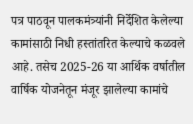पत्र पाठवून पालकमंत्र्यांनी निर्देशित केलेल्या कामांसाठी निधी हस्तांतरित केल्याचे कळवले आहे. तसेच 2025-26 या आर्थिक वर्षातील वार्षिक योजनेतून मंजूर झालेल्या कामांचे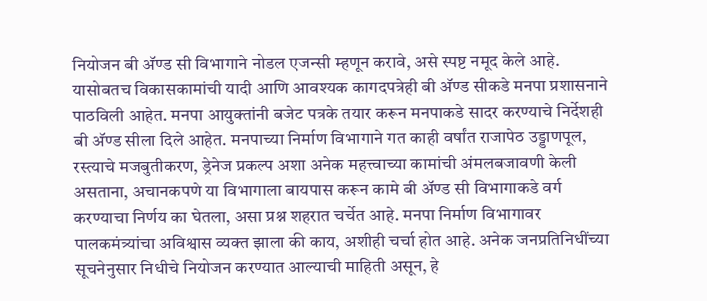नियोजन बी अ‍ॅण्ड सी विभागाने नोडल एजन्सी म्हणून करावे, असे स्पष्ट नमूद केले आहे. यासोबतच विकासकामांची यादी आणि आवश्यक कागदपत्रेही बी अ‍ॅण्ड सीकडे मनपा प्रशासनाने पाठविली आहेत. मनपा आयुक्तांनी बजेट पत्रके तयार करून मनपाकडे सादर करण्याचे निर्देशही बी अ‍ॅण्ड सीला दिले आहेत. मनपाच्या निर्माण विभागाने गत काही वर्षांत राजापेठ उड्डाणपूल, रस्त्याचे मजबुतीकरण, ड्रेनेज प्रकल्प अशा अनेक महत्त्वाच्या कामांची अंमलबजावणी केली असताना, अचानकपणे या विभागाला बायपास करून कामे बी अ‍ॅण्ड सी विभागाकडे वर्ग करण्याचा निर्णय का घेतला, असा प्रश्न शहरात चर्चेत आहे. मनपा निर्माण विभागावर पालकमंत्र्यांचा अविश्वास व्यक्त झाला की काय, अशीही चर्चा होत आहे. अनेक जनप्रतिनिधींच्या सूचनेनुसार निधीचे नियोजन करण्यात आल्याची माहिती असून, हे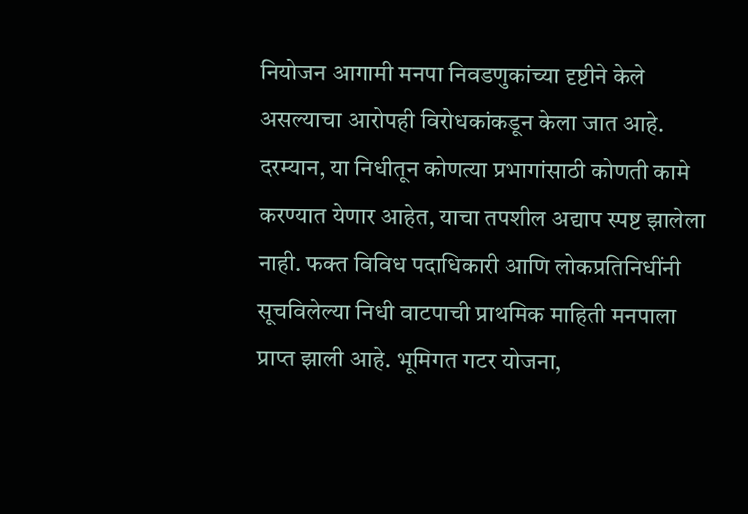नियोजन आगामी मनपा निवडणुकांच्या दृष्टीने केले असल्याचा आरोपही विरोधकांकडून केला जात आहे. दरम्यान, या निधीतून कोणत्या प्रभागांसाठी कोणती कामे करण्यात येणार आहेत, याचा तपशील अद्याप स्पष्ट झालेला नाही. फक्त विविध पदाधिकारी आणि लोकप्रतिनिधींनी सूचविलेल्या निधी वाटपाची प्राथमिक माहिती मनपाला प्राप्त झाली आहे. भूमिगत गटर योजना,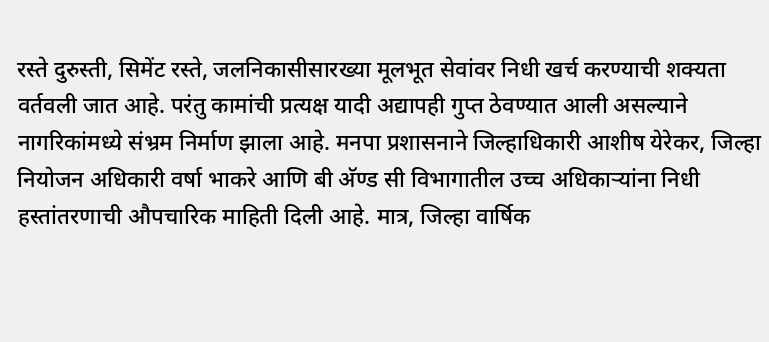रस्ते दुरुस्ती, सिमेंट रस्ते, जलनिकासीसारख्या मूलभूत सेवांवर निधी खर्च करण्याची शक्यता वर्तवली जात आहे. परंतु कामांची प्रत्यक्ष यादी अद्यापही गुप्त ठेवण्यात आली असल्याने नागरिकांमध्ये संभ्रम निर्माण झाला आहे. मनपा प्रशासनाने जिल्हाधिकारी आशीष येरेकर, जिल्हा नियोजन अधिकारी वर्षा भाकरे आणि बी अ‍ॅण्ड सी विभागातील उच्च अधिकार्‍यांना निधी हस्तांतरणाची औपचारिक माहिती दिली आहे. मात्र, जिल्हा वार्षिक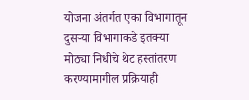योजना अंतर्गत एका विभागातून दुसर्‍या विभागाकडे इतक्या मोठ्या निधीचे थेट हस्तांतरण करण्यामागील प्रक्रियाही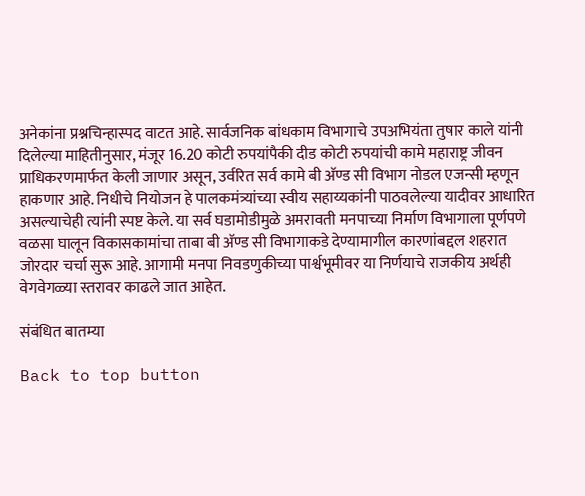अनेकांना प्रश्नचिन्हास्पद वाटत आहे. सार्वजनिक बांधकाम विभागाचे उपअभियंता तुषार काले यांनी दिलेल्या माहितीनुसार, मंजूर 16.20 कोटी रुपयांपैकी दीड कोटी रुपयांची कामे महाराष्ट्र जीवन प्राधिकरणमार्फत केली जाणार असून, उर्वरित सर्व कामे बी अ‍ॅण्ड सी विभाग नोडल एजन्सी म्हणून हाकणार आहे. निधीचे नियोजन हे पालकमंत्र्यांच्या स्वीय सहाय्यकांनी पाठवलेल्या यादीवर आधारित असल्याचेही त्यांनी स्पष्ट केले. या सर्व घडामोडीमुळे अमरावती मनपाच्या निर्माण विभागाला पूर्णपणे वळसा घालून विकासकामांचा ताबा बी अ‍ॅण्ड सी विभागाकडे देण्यामागील कारणांबद्दल शहरात जोरदार चर्चा सुरू आहे. आगामी मनपा निवडणुकीच्या पार्श्वभूमीवर या निर्णयाचे राजकीय अर्थही वेगवेगळ्या स्तरावर काढले जात आहेत.

संबंधित बातम्या

Back to top button